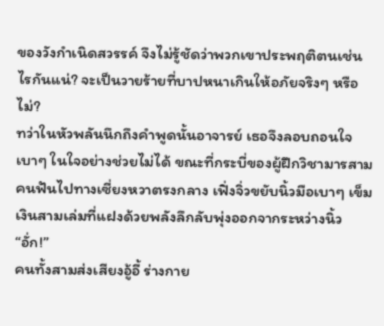ของวังกำเนิดสวรรค์ จึงไม่รู้ชัดว่าพวกเขาประพฤติตนเช่นไรกันแน่? จะเป็นวายร้ายที่บาปหนาเกินให้อภัยจริงๆ หรือไม่?
ทว่าในหัวพลันนึกถึงคำพูดนั้นอาจารย์ เธอจึงลอบถอนใจเบาๆ ในใจอย่างช่วยไม่ได้ ขณะที่กระบี่ของผู้ฝึกวิชามารสามคนฟันไปทางเซี่ยงหวาตรงกลาง เฟิ่งจิ่วขยับนิ้วมือเบาๆ เข็มเงินสามเล่มที่แฝงด้วยพลังลึกลับพุ่งออกจากระหว่างนิ้ว
“อั่ก!”
คนทั้งสามส่งเสียงอู้อี้ ร่างกาย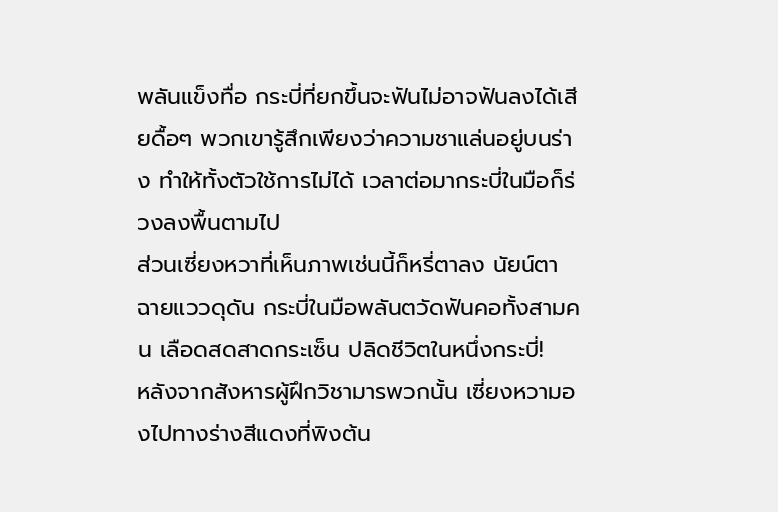พลันแข็งทื่อ กระบี่ที่ยกขึ้นจะฟันไม่อาจฟันลงได้เสียดื้อๆ พวกเขารู้สึกเพียงว่าความชาแล่นอยู่บนร่าง ทำให้ทั้งตัวใช้การไม่ได้ เวลาต่อมากระบี่ในมือก็ร่วงลงพื้นตามไป
ส่วนเซี่ยงหวาที่เห็นภาพเช่นนี้ก็หรี่ตาลง นัยน์ตาฉายแววดุดัน กระบี่ในมือพลันตวัดฟันคอทั้งสามคน เลือดสดสาดกระเซ็น ปลิดชีวิตในหนึ่งกระบี่!
หลังจากสังหารผู้ฝึกวิชามารพวกนั้น เซี่ยงหวามองไปทางร่างสีแดงที่พิงต้น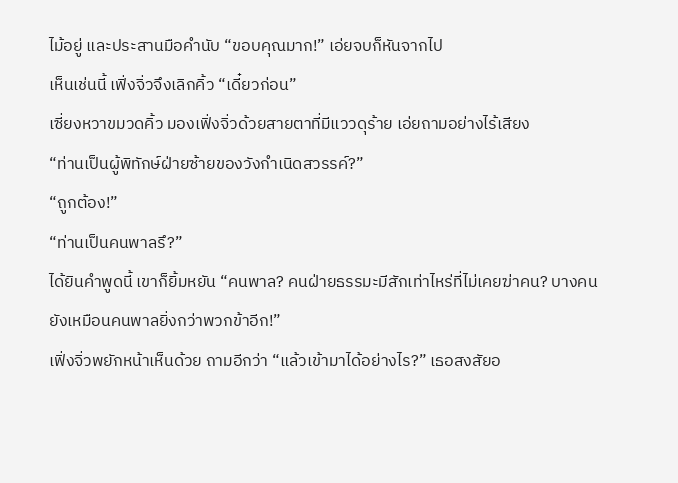ไม้อยู่ และประสานมือคำนับ “ขอบคุณมาก!” เอ่ยจบก็หันจากไป
เห็นเช่นนี้ เฟิ่งจิ่วจึงเลิกคิ้ว “เดี๋ยวก่อน”
เซี่ยงหวาขมวดคิ้ว มองเฟิ่งจิ่วด้วยสายตาที่มีแววดุร้าย เอ่ยถามอย่างไร้เสียง
“ท่านเป็นผู้พิทักษ์ฝ่ายซ้ายของวังกำเนิดสวรรค์?”
“ถูกต้อง!”
“ท่านเป็นคนพาลรึ?”
ได้ยินคำพูดนี้ เขาก็ยิ้มหยัน “คนพาล? คนฝ่ายธรรมะมีสักเท่าไหร่ที่ไม่เคยฆ่าคน? บางคนยังเหมือนคนพาลยิ่งกว่าพวกข้าอีก!”
เฟิ่งจิ่วพยักหน้าเห็นด้วย ถามอีกว่า “แล้วเข้ามาได้อย่างไร?” เธอสงสัยอ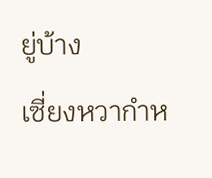ยู่บ้าง
เซี่ยงหวากำห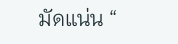มัดแน่น “